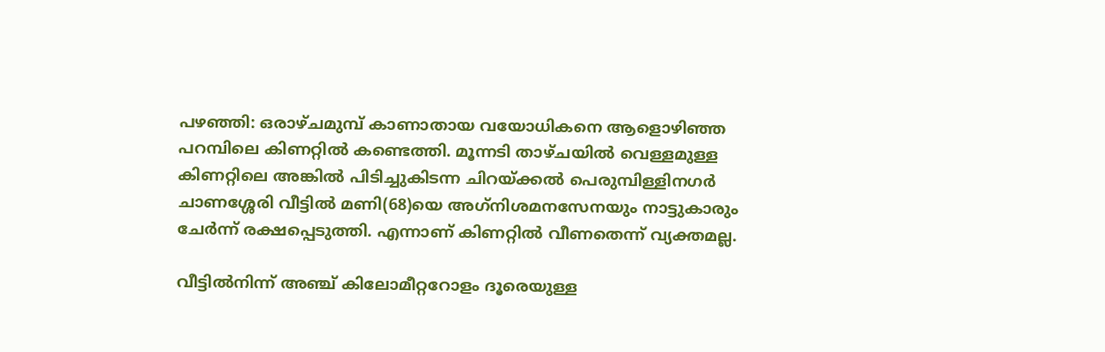പഴഞ്ഞി: ഒരാഴ്ചമുമ്പ് കാണാതായ വയോധികനെ ആളൊഴിഞ്ഞ പറമ്പിലെ കിണറ്റില്‍ കണ്ടെത്തി. മൂന്നടി താഴ്ചയില്‍ വെള്ളമുള്ള കിണറ്റിലെ അങ്കില്‍ പിടിച്ചുകിടന്ന ചിറയ്ക്കല്‍ പെരുമ്പിള്ളിനഗര്‍ ചാണശ്ശേരി വീട്ടില്‍ മണി(68)യെ അഗ്‌നിശമനസേനയും നാട്ടുകാരും ചേര്‍ന്ന് രക്ഷപ്പെടുത്തി. എന്നാണ് കിണറ്റില്‍ വീണതെന്ന് വ്യക്തമല്ല.

വീട്ടില്‍നിന്ന് അഞ്ച് കിലോമീറ്ററോളം ദൂരെയുള്ള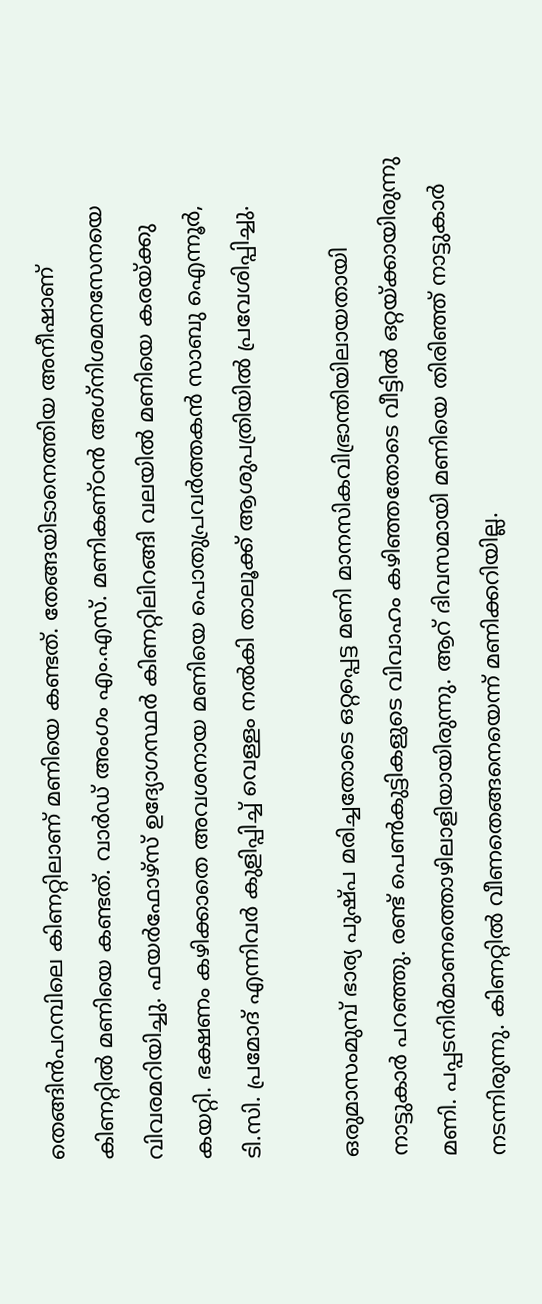തെങ്ങിന്‍പറമ്പിലെ കിണറ്റിലാണ് മണിയെ കണ്ടത്. തേങ്ങയിടാനെത്തിയ അനീഷാണ് കിണറ്റില്‍ മണിയെ കണ്ടത്. വാര്‍ഡ് അംഗം എം.എസ്. മണികണ്ഠന്‍ അഗ്‌നിശമനസേനയെ വിവരമറിയിച്ചു. ഫയര്‍ഫോഴ്‌സ് ഉദ്യോഗസ്ഥര്‍ കിണറ്റിലിറങ്ങി വലയില്‍ മണിയെ കരയ്ക്കു കയറ്റി. ഭക്ഷണം കഴിക്കാതെ അവശനായ മണിയെ പൊതുപ്രവര്‍ത്തകന്‍ സാബു ഐന്നൂര്‍, ടി.സി. പ്രമോദ് എന്നിവര്‍ കുളിപ്പിച്ച് വെള്ളം നല്‍കി താലൂക്ക് ആശുപത്രിയില്‍ പ്രവേശിപ്പിച്ചു.

ഒരുമാസംമുമ്പ് ഭാര്യ പുഷ്പ മരിച്ചതോടെ ഒറ്റപ്പെട്ട മണി മാനസികവിഭ്രാന്തിയിലായതായി നാട്ടുകാര്‍ പറഞ്ഞു. രണ്ട് പെണ്‍കുട്ടികളുടെ വിവാഹം കഴിഞ്ഞതോടെ വീട്ടില്‍ ഒറ്റയ്ക്കായിരുന്നു മണി. പപ്പടനിര്‍മാണത്തൊഴിലാളിയായിരുന്നു. ആറ് ദിവസമായി മണിയെ തിരിഞ്ഞ് നാട്ടുകാര്‍ നടന്നിരുന്നു. കിണറ്റില്‍ വീണതെങ്ങനെയെന്ന് മണിക്കറിയില്ല.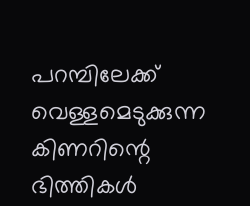പറമ്പിലേക്ക് വെള്ളമെടുക്കുന്ന കിണറിന്റെ ഭിത്തികള്‍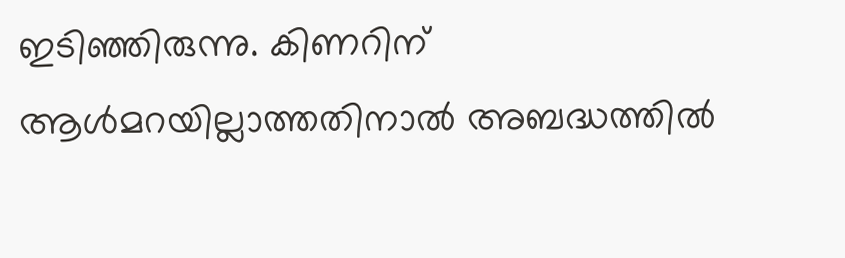ഇടിഞ്ഞിരുന്നു. കിണറിന് ആള്‍മറയില്ലാത്തതിനാല്‍ അബദ്ധത്തില്‍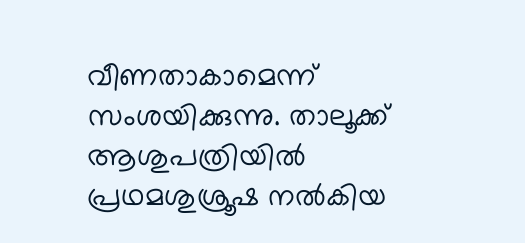വീണതാകാമെന്ന് സംശയിക്കുന്നു. താലൂക്ക് ആശുപത്രിയില്‍ പ്രഥമശുശ്രൂഷ നല്‍കിയ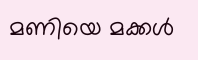മണിയെ മക്കള്‍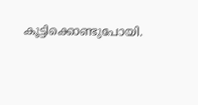കൂട്ടിക്കൊണ്ടുപോയി.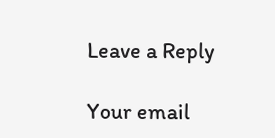Leave a Reply

Your email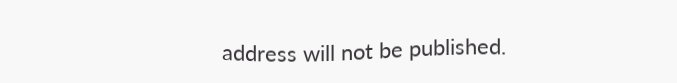address will not be published.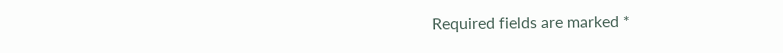Required fields are marked *